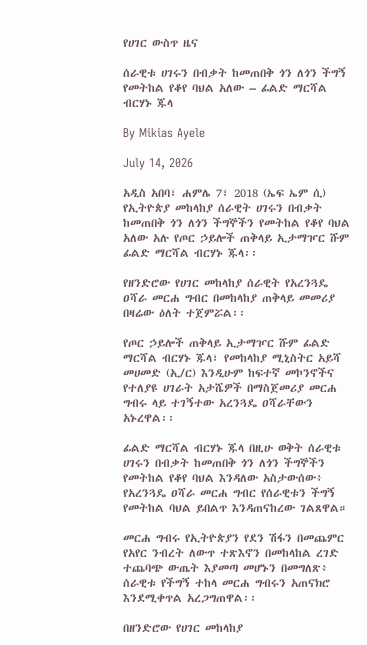የሀገር ውስጥ ዜና

ሰራዊቱ ሀገሩን በብቃት ከመጠበቅ ጎን ለጎን ችግኝ የመትከል የቆየ ባህል አለው – ፊልድ ማርሻል ብርሃኑ ጁላ

By Mikias Ayele

July 14, 2026

አዲስ አበባ፣ ሐምሌ 7፣ 2018 (ኤፍ ኤም ሲ) የኢትዮጵያ መከላከያ ሰራዊት ሀገሩን በብቃት ከመጠበቅ ጎን ለጎን ችግኞችን የመትከል የቆየ ባህል አለው አሉ የጦር ኃይሎች ጠቅላይ ኢታማዦር ሹም ፊልድ ማርሻል ብርሃኑ ጁላ፡፡

የዘንድሮው የሀገር መከላከያ ሰራዊት የአረንጓዴ ዐሻራ መርሐ ግብር በመከላከያ ጠቅላይ መመሪያ በዛሬው ዕለት ተጀምሯል፡፡

የጦር ኃይሎች ጠቅላይ ኢታማዦር ሹም ፊልድ ማርሻል ብርሃኑ ጁላ፣ የመከላከያ ሚኒስትር አይሻ መሀመድ (ኢ/ር) እንዲሁም ከፍተኛ መኮንኖችና የተለያዩ ሀገራት አታሼዎች በማስጀመሪያ መርሐ ግብሩ ላይ ተገኝተው አረንጓዴ ዐሻራቸውን አኑረዋል፡፡

ፊልድ ማርሻል ብርሃኑ ጁላ በዚሁ ወቅት ሰራዊቱ ሀገሩን በብቃት ከመጠበቅ ጎን ለጎን ችግኞችን የመትከል የቆየ ባህል እንዳለው አስታውሰው፥ የአረንጓዴ ዐሻራ መርሐ ግብር የሰራዊቱን ችግኝ የመትከል ባህል ይበልጥ እንዳጠናከረው ገልጸዋል።

መርሐ ግብሩ የኢትዮጵያን የደን ሽፋን በመጨምር የአየር ንብረት ለውጥ ተጽእኖን በመከላከል ረገድ ተጨባጭ ውጤት እያመጣ መሆኑን በመግለጽ፥ ሰራዊቱ የችግኝ ተከላ መርሐ ግብሩን አጠናክሮ እንደሚቀጥል አረጋግጠዋል፡፡

በዘንድሮው የሀገር መከላከያ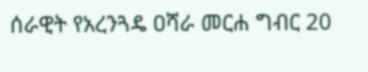ሰራዊት የአረንጓዴ ዐሻራ መርሐ ግብር 20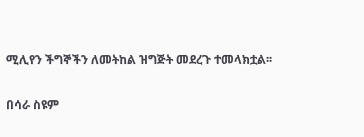ሚሊየን ችግኞችን ለመትከል ዝግጅት መደረጉ ተመላክቷል፡፡

በሳራ ስዩም